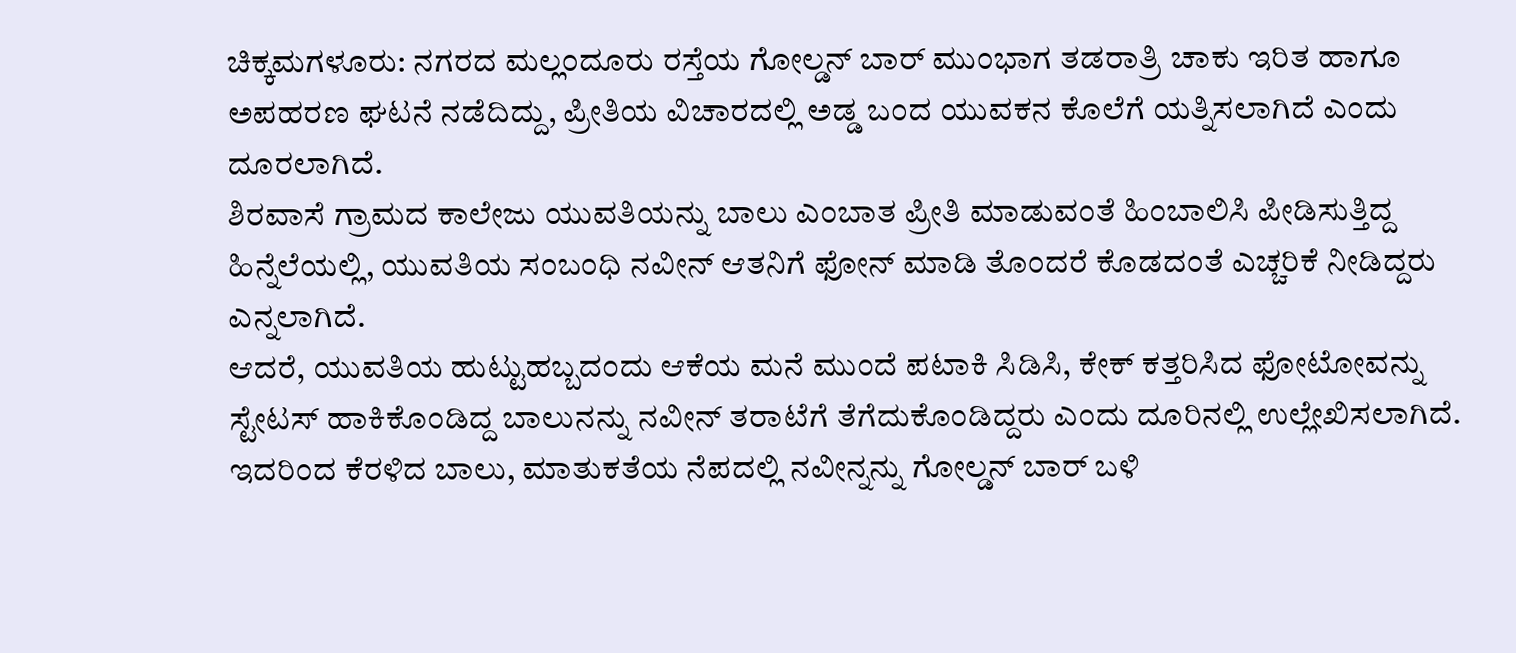ಚಿಕ್ಕಮಗಳೂರು: ನಗರದ ಮಲ್ಲಂದೂರು ರಸ್ತೆಯ ಗೋಲ್ಡನ್ ಬಾರ್ ಮುಂಭಾಗ ತಡರಾತ್ರಿ ಚಾಕು ಇರಿತ ಹಾಗೂ ಅಪಹರಣ ಘಟನೆ ನಡೆದಿದ್ದು, ಪ್ರೀತಿಯ ವಿಚಾರದಲ್ಲಿ ಅಡ್ಡ ಬಂದ ಯುವಕನ ಕೊಲೆಗೆ ಯತ್ನಿಸಲಾಗಿದೆ ಎಂದು ದೂರಲಾಗಿದೆ.
ಶಿರವಾಸೆ ಗ್ರಾಮದ ಕಾಲೇಜು ಯುವತಿಯನ್ನು ಬಾಲು ಎಂಬಾತ ಪ್ರೀತಿ ಮಾಡುವಂತೆ ಹಿಂಬಾಲಿಸಿ ಪೀಡಿಸುತ್ತಿದ್ದ ಹಿನ್ನೆಲೆಯಲ್ಲಿ, ಯುವತಿಯ ಸಂಬಂಧಿ ನವೀನ್ ಆತನಿಗೆ ಫೋನ್ ಮಾಡಿ ತೊಂದರೆ ಕೊಡದಂತೆ ಎಚ್ಚರಿಕೆ ನೀಡಿದ್ದರು ಎನ್ನಲಾಗಿದೆ.
ಆದರೆ, ಯುವತಿಯ ಹುಟ್ಟುಹಬ್ಬದಂದು ಆಕೆಯ ಮನೆ ಮುಂದೆ ಪಟಾಕಿ ಸಿಡಿಸಿ, ಕೇಕ್ ಕತ್ತರಿಸಿದ ಫೋಟೋವನ್ನು ಸ್ಟೇಟಸ್ ಹಾಕಿಕೊಂಡಿದ್ದ ಬಾಲುನನ್ನು ನವೀನ್ ತರಾಟೆಗೆ ತೆಗೆದುಕೊಂಡಿದ್ದರು ಎಂದು ದೂರಿನಲ್ಲಿ ಉಲ್ಲೇಖಿಸಲಾಗಿದೆ. ಇದರಿಂದ ಕೆರಳಿದ ಬಾಲು, ಮಾತುಕತೆಯ ನೆಪದಲ್ಲಿ ನವೀನ್ನನ್ನು ಗೋಲ್ಡನ್ ಬಾರ್ ಬಳಿ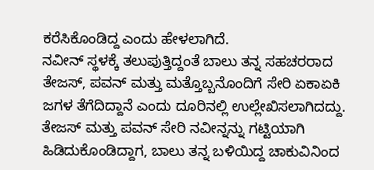ಕರೆಸಿಕೊಂಡಿದ್ದ ಎಂದು ಹೇಳಲಾಗಿದೆ.
ನವೀನ್ ಸ್ಥಳಕ್ಕೆ ತಲುಪುತ್ತಿದ್ದಂತೆ ಬಾಲು ತನ್ನ ಸಹಚರರಾದ ತೇಜಸ್, ಪವನ್ ಮತ್ತು ಮತ್ತೊಬ್ಬನೊಂದಿಗೆ ಸೇರಿ ಏಕಾಏಕಿ ಜಗಳ ತೆಗೆದಿದ್ದಾನೆ ಎಂದು ದೂರಿನಲ್ಲಿ ಉಲ್ಲೇಖಿಸಲಾಗಿದದ್ದು. ತೇಜಸ್ ಮತ್ತು ಪವನ್ ಸೇರಿ ನವೀನ್ನನ್ನು ಗಟ್ಟಿಯಾಗಿ ಹಿಡಿದುಕೊಂಡಿದ್ದಾಗ, ಬಾಲು ತನ್ನ ಬಳಿಯಿದ್ದ ಚಾಕುವಿನಿಂದ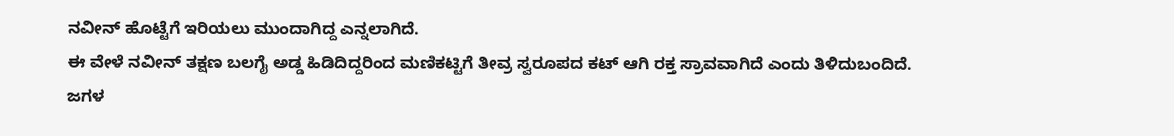ನವೀನ್ ಹೊಟ್ಟೆಗೆ ಇರಿಯಲು ಮುಂದಾಗಿದ್ದ ಎನ್ನಲಾಗಿದೆ.
ಈ ವೇಳೆ ನವೀನ್ ತಕ್ಷಣ ಬಲಗೈ ಅಡ್ಡ ಹಿಡಿದಿದ್ದರಿಂದ ಮಣಿಕಟ್ಟಿಗೆ ತೀವ್ರ ಸ್ವರೂಪದ ಕಟ್ ಆಗಿ ರಕ್ತ ಸ್ರಾವವಾಗಿದೆ ಎಂದು ತಿಳಿದುಬಂದಿದೆ. ಜಗಳ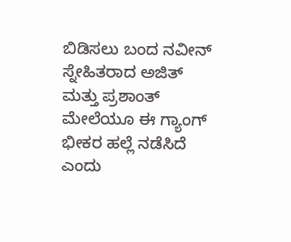ಬಿಡಿಸಲು ಬಂದ ನವೀನ್ ಸ್ನೇಹಿತರಾದ ಅಜಿತ್ ಮತ್ತು ಪ್ರಶಾಂತ್ ಮೇಲೆಯೂ ಈ ಗ್ಯಾಂಗ್ ಭೀಕರ ಹಲ್ಲೆ ನಡೆಸಿದೆ ಎಂದು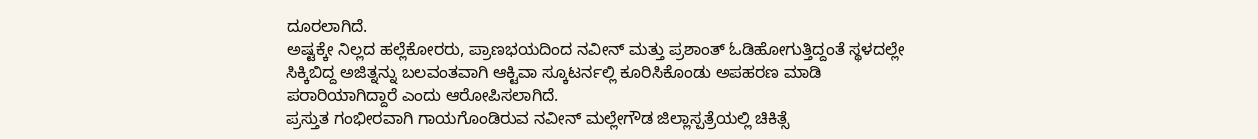ದೂರಲಾಗಿದೆ.
ಅಷ್ಟಕ್ಕೇ ನಿಲ್ಲದ ಹಲ್ಲೆಕೋರರು, ಪ್ರಾಣಭಯದಿಂದ ನವೀನ್ ಮತ್ತು ಪ್ರಶಾಂತ್ ಓಡಿಹೋಗುತ್ತಿದ್ದಂತೆ ಸ್ಥಳದಲ್ಲೇ ಸಿಕ್ಕಿಬಿದ್ದ ಅಜಿತ್ನನ್ನು ಬಲವಂತವಾಗಿ ಆಕ್ಟಿವಾ ಸ್ಕೂಟರ್ನಲ್ಲಿ ಕೂರಿಸಿಕೊಂಡು ಅಪಹರಣ ಮಾಡಿ ಪರಾರಿಯಾಗಿದ್ದಾರೆ ಎಂದು ಆರೋಪಿಸಲಾಗಿದೆ.
ಪ್ರಸ್ತುತ ಗಂಭೀರವಾಗಿ ಗಾಯಗೊಂಡಿರುವ ನವೀನ್ ಮಲ್ಲೇಗೌಡ ಜಿಲ್ಲಾಸ್ಪತ್ರೆಯಲ್ಲಿ ಚಿಕಿತ್ಸೆ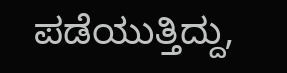ಪಡೆಯುತ್ತಿದ್ದು,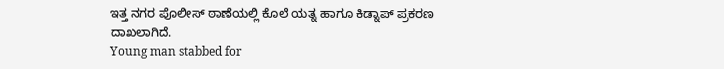ಇತ್ತ ನಗರ ಪೊಲೀಸ್ ಠಾಣೆಯಲ್ಲಿ ಕೊಲೆ ಯತ್ನ ಹಾಗೂ ಕಿಡ್ನಾಪ್ ಪ್ರಕರಣ ದಾಖಲಾಗಿದೆ.
Young man stabbed for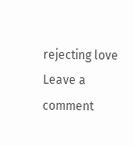rejecting love
Leave a comment